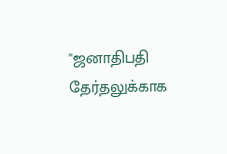''ஜனாதிபதி தேர்தலுக்காக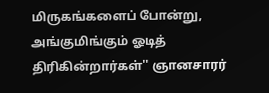மிருகங்களைப் போன்று, அங்குமிங்கும் ஓடித் திரிகின்றார்கள்'' ஞானசாரர்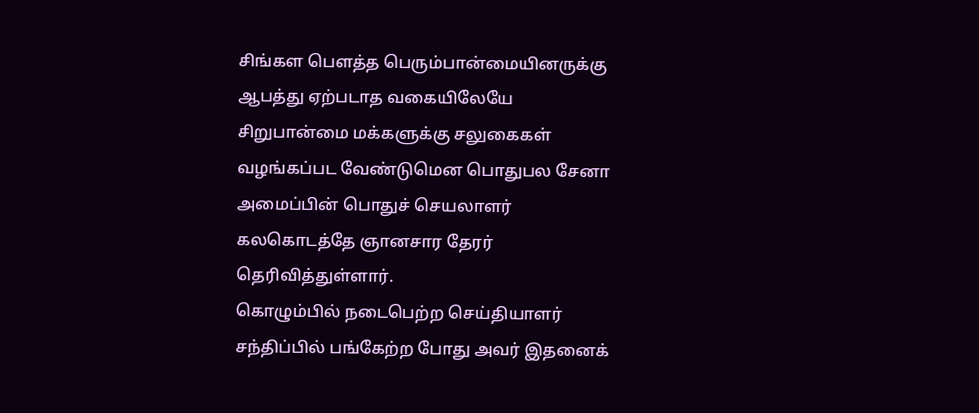சிங்கள பௌத்த பெரும்பான்மையினருக்கு ஆபத்து ஏற்படாத வகையிலேயே சிறுபான்மை மக்களுக்கு சலுகைகள் வழங்கப்பட வேண்டுமென பொதுபல சேனா அமைப்பின் பொதுச் செயலாளர் கலகொடத்தே ஞானசார தேரர் தெரிவித்துள்ளார்.
கொழும்பில் நடைபெற்ற செய்தியாளர் சந்திப்பில் பங்கேற்ற போது அவர் இதனைக்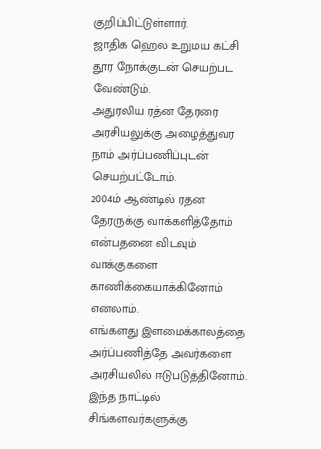குறிப்பிட்டுள்ளார்.
ஜாதிக ஹெல உறுமய கட்சி தூர நோக்குடன் செயற்பட வேண்டும்.
அதுரலிய ரத்ன தேரரை அரசியலுக்கு அழைத்துவர நாம் அர்ப்பணிப்புடன் செயற்பட்டோம்.
2004ம் ஆண்டில் ரதன தேரருக்கு வாக்களித்தோம் என்பதனை விடவும் வாக்குகளை காணிக்கையாக்கினோம் எனலாம்.
எங்களது இளமைக்காலத்தை அர்ப்பணித்தே அவர்களை அரசியலில் ஈடுபடுத்தினோம்.
இந்த நாட்டில் சிங்களவர்களுக்கு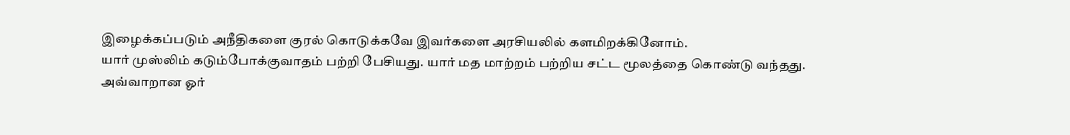இழைக்கப்படும் அநீதிகளை குரல் கொடுக்கவே இவர்களை அரசியலில் களமிறக்கினோம்.
யார் முஸ்லிம் கடும்போக்குவாதம் பற்றி பேசியது. யார் மத மாற்றம் பற்றிய சட்ட மூலத்தை கொண்டு வந்தது.
அவ்வாறான ஓர்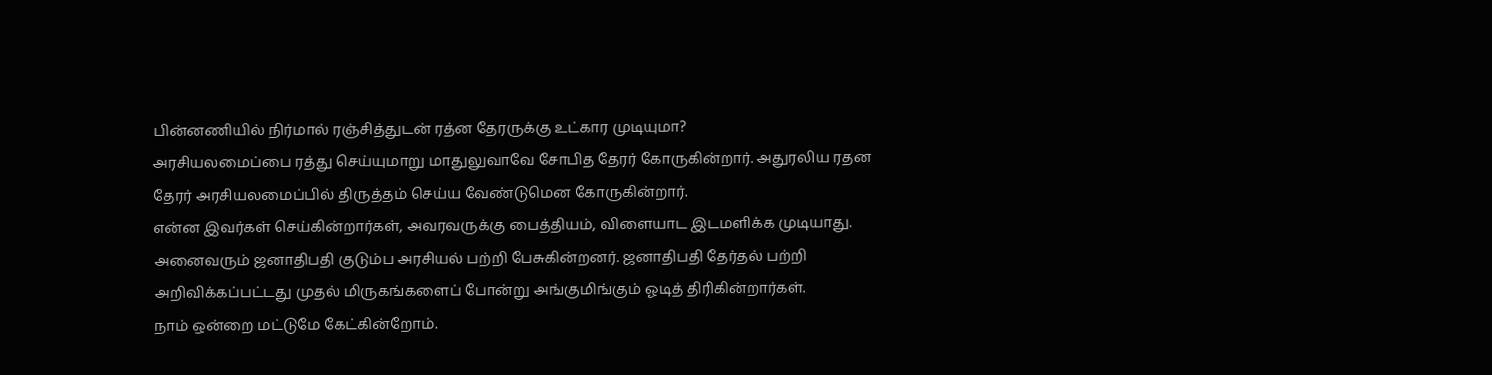பின்னணியில் நிர்மால் ரஞ்சித்துடன் ரத்ன தேரருக்கு உட்கார முடியுமா?
அரசியலமைப்பை ரத்து செய்யுமாறு மாதுலுவாவே சோபித தேரர் கோருகின்றார். அதுரலிய ரதன தேரர் அரசியலமைப்பில் திருத்தம் செய்ய வேண்டுமென கோருகின்றார்.
என்ன இவர்கள் செய்கின்றார்கள், அவரவருக்கு பைத்தியம், விளையாட இடமளிக்க முடியாது.
அனைவரும் ஜனாதிபதி குடும்ப அரசியல் பற்றி பேசுகின்றனர். ஜனாதிபதி தேர்தல் பற்றி அறிவிக்கப்பட்டது முதல் மிருகங்களைப் போன்று அங்குமிங்கும் ஓடித் திரிகின்றார்கள்.
நாம் ஒன்றை மட்டுமே கேட்கின்றோம்.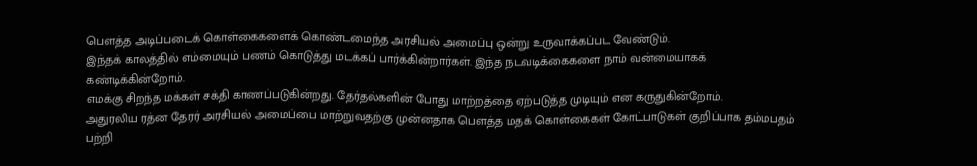பௌத்த அடிப்படைக் கொள்கைகளைக் கொண்டமைந்த அரசியல் அமைப்பு ஒன்று உருவாக்கப்பட வேண்டும்.
இந்தக் காலத்தில் எம்மையும் பணம் கொடுத்து மடக்கப் பார்க்கின்றார்கள். இந்த நடவடிக்கைகளை நாம் வன்மையாகக் கண்டிக்கின்றோம்.
எமக்கு சிறந்த மக்கள் சக்தி காணப்படுகின்றது. தேர்தல்களின் போது மாற்றத்தை ஏற்படுத்த முடியும் என கருதுகின்றோம்.
அதுரலிய ரத்ன தேரர் அரசியல் அமைப்பை மாற்றுவதற்கு முன்னதாக பௌத்த மதக் கொள்கைகள் கோட்பாடுகள் குறிப்பாக தம்மபதம் பற்றி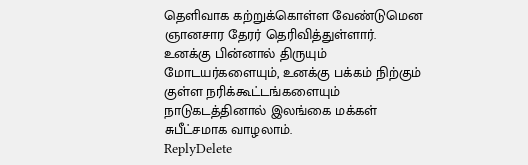தெளிவாக கற்றுக்கொள்ள வேண்டுமென ஞானசார தேரர் தெரிவித்துள்ளார்.
உனக்கு பின்னால் திருயும் மோடயர்களையும், உனக்கு பக்கம் நிற்கும் குள்ள நரிக்கூட்டங்களையும் நாடுகடத்தினால் இலங்கை மக்கள் சுபீட்சமாக வாழலாம்.
ReplyDelete